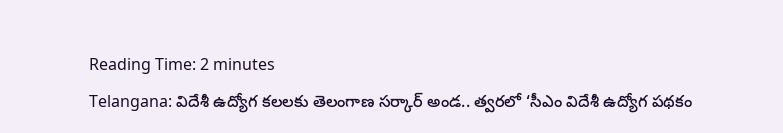Reading Time: 2 minutes
Telangana: విదేశీ ఉద్యోగ కలలకు తెలంగాణ సర్కార్ అండ.. త్వరలో ‘సీఎం విదేశీ ఉద్యోగ పథకం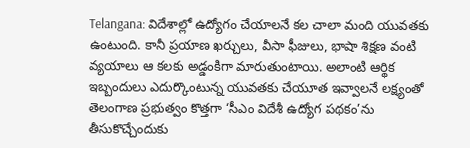Telangana: విదేశాల్లో ఉద్యోగం చేయాలనే కల చాలా మంది యువతకు ఉంటుంది. కానీ ప్రయాణ ఖర్చులు, వీసా ఫీజులు, భాషా శిక్షణ వంటి వ్యయాలు ఆ కలకు అడ్డంకిగా మారుతుంటాయి. అలాంటి ఆర్థిక ఇబ్బందులు ఎదుర్కొంటున్న యువతకు చేయూత ఇవ్వాలనే లక్ష్యంతో తెలంగాణ ప్రభుత్వం కొత్తగా ‘సీఎం విదేశీ ఉద్యోగ పథకం’ను తీసుకొచ్చేందుకు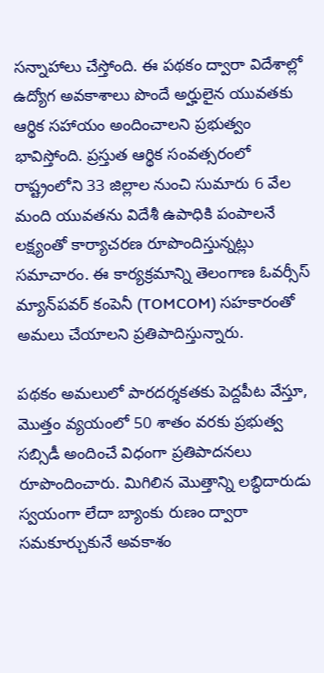సన్నాహాలు చేస్తోంది. ఈ పథకం ద్వారా విదేశాల్లో ఉద్యోగ అవకాశాలు పొందే అర్హులైన యువతకు ఆర్థిక సహాయం అందించాలని ప్రభుత్వం భావిస్తోంది. ప్రస్తుత ఆర్థిక సంవత్సరంలో రాష్ట్రంలోని 33 జిల్లాల నుంచి సుమారు 6 వేల మంది యువతను విదేశీ ఉపాధికి పంపాలనే లక్ష్యంతో కార్యాచరణ రూపొందిస్తున్నట్లు సమాచారం. ఈ కార్యక్రమాన్ని తెలంగాణ ఓవర్సీస్ మ్యాన్‌పవర్ కంపెనీ (TOMCOM) సహకారంతో అమలు చేయాలని ప్రతిపాదిస్తున్నారు.

పథకం అమలులో పారదర్శకతకు పెద్దపీట వేస్తూ, మొత్తం వ్యయంలో 50 శాతం వరకు ప్రభుత్వ సబ్సిడీ అందించే విధంగా ప్రతిపాదనలు రూపొందించారు. మిగిలిన మొత్తాన్ని లబ్ధిదారుడు స్వయంగా లేదా బ్యాంకు రుణం ద్వారా సమకూర్చుకునే అవకాశం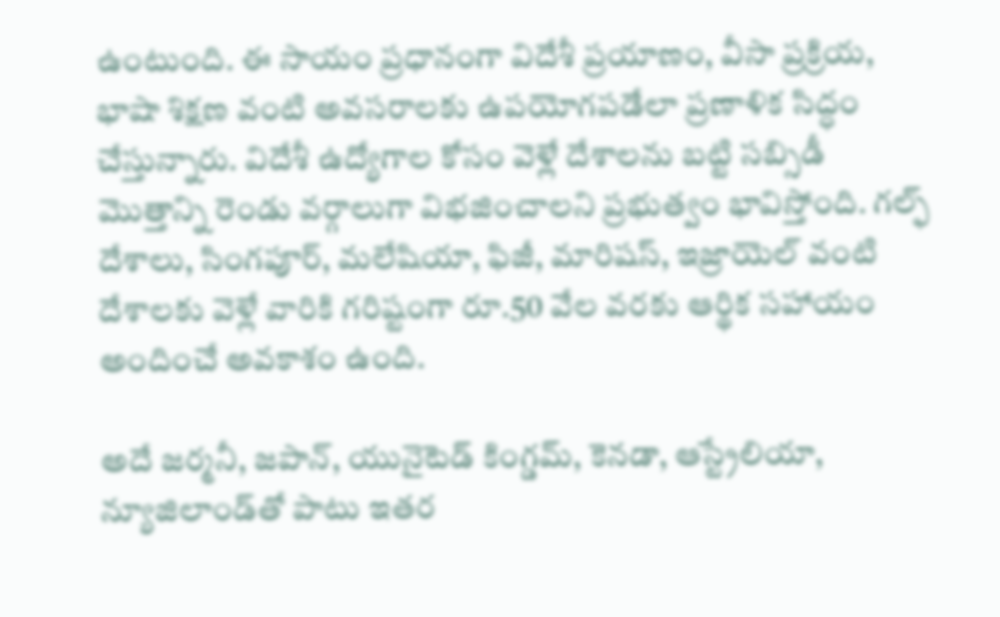ఉంటుంది. ఈ సాయం ప్రధానంగా విదేశీ ప్రయాణం, వీసా ప్రక్రియ, భాషా శిక్షణ వంటి అవసరాలకు ఉపయోగపడేలా ప్రణాళిక సిద్ధం చేస్తున్నారు. విదేశీ ఉద్యోగాల కోసం వెళ్లే దేశాలను బట్టి సబ్సిడీ మొత్తాన్ని రెండు వర్గాలుగా విభజించాలని ప్రభుత్వం భావిస్తోంది. గల్ఫ్ దేశాలు, సింగపూర్, మలేషియా, ఫిజీ, మారిషస్, ఇజ్రాయెల్ వంటి దేశాలకు వెళ్లే వారికి గరిష్టంగా రూ.50 వేల వరకు ఆర్థిక సహాయం అందించే అవకాశం ఉంది.

అదే జర్మనీ, జపాన్, యునైటెడ్ కింగ్డమ్, కెనడా, ఆస్ట్రేలియా, న్యూజిలాండ్‌తో పాటు ఇతర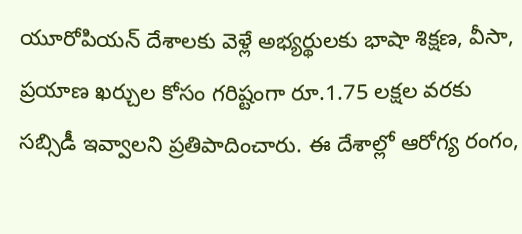యూరోపియన్ దేశాలకు వెళ్లే అభ్యర్థులకు భాషా శిక్షణ, వీసా, ప్రయాణ ఖర్చుల కోసం గరిష్టంగా రూ.1.75 లక్షల వరకు సబ్సిడీ ఇవ్వాలని ప్రతిపాదించారు. ఈ దేశాల్లో ఆరోగ్య రంగం,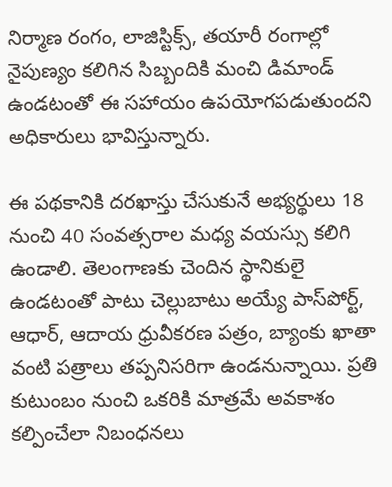నిర్మాణ రంగం, లాజిస్టిక్స్, తయారీ రంగాల్లో నైపుణ్యం కలిగిన సిబ్బందికి మంచి డిమాండ్ ఉండటంతో ఈ సహాయం ఉపయోగపడుతుందని అధికారులు భావిస్తున్నారు.

ఈ పథకానికి దరఖాస్తు చేసుకునే అభ్యర్థులు 18 నుంచి 40 సంవత్సరాల మధ్య వయస్సు కలిగి ఉండాలి. తెలంగాణకు చెందిన స్థానికులై ఉండటంతో పాటు చెల్లుబాటు అయ్యే పాస్‌పోర్ట్, ఆధార్, ఆదాయ ధ్రువీకరణ పత్రం, బ్యాంకు ఖాతా వంటి పత్రాలు తప్పనిసరిగా ఉండనున్నాయి. ప్రతి కుటుంబం నుంచి ఒకరికి మాత్రమే అవకాశం కల్పించేలా నిబంధనలు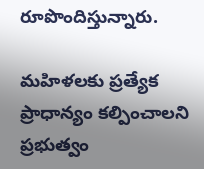రూపొందిస్తున్నారు.

మహిళలకు ప్రత్యేక ప్రాధాన్యం కల్పించాలని ప్రభుత్వం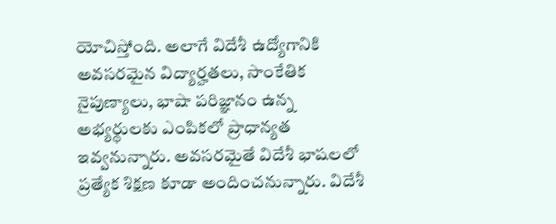యోచిస్తోంది. అలాగే విదేశీ ఉద్యోగానికి అవసరమైన విద్యార్హతలు, సాంకేతిక నైపుణ్యాలు, భాషా పరిజ్ఞానం ఉన్న అభ్యర్థులకు ఎంపికలో ప్రాధాన్యత ఇవ్వనున్నారు. అవసరమైతే విదేశీ భాషలలో ప్రత్యేక శిక్షణ కూడా అందించనున్నారు. విదేశీ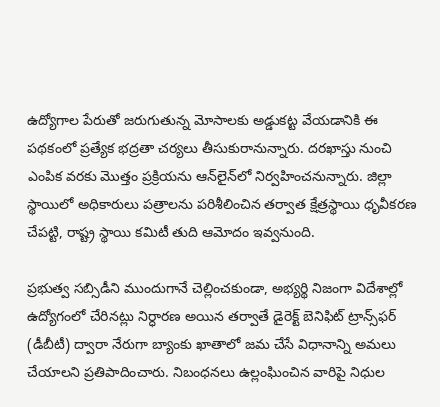ఉద్యోగాల పేరుతో జరుగుతున్న మోసాలకు అడ్డుకట్ట వేయడానికి ఈ పథకంలో ప్రత్యేక భద్రతా చర్యలు తీసుకురానున్నారు. దరఖాస్తు నుంచి ఎంపిక వరకు మొత్తం ప్రక్రియను ఆన్‌లైన్‌లో నిర్వహించనున్నారు. జిల్లా స్థాయిలో అధికారులు పత్రాలను పరిశీలించిన తర్వాత క్షేత్రస్థాయి ధృవీకరణ చేపట్టి, రాష్ట్ర స్థాయి కమిటీ తుది ఆమోదం ఇవ్వనుంది.

ప్రభుత్వ సబ్సిడీని ముందుగానే చెల్లించకుండా, అభ్యర్థి నిజంగా విదేశాల్లో ఉద్యోగంలో చేరినట్లు నిర్ధారణ అయిన తర్వాతే డైరెక్ట్ బెనిఫిట్ ట్రాన్స్‌ఫర్ (డీబీటీ) ద్వారా నేరుగా బ్యాంకు ఖాతాలో జమ చేసే విధానాన్ని అమలు చేయాలని ప్రతిపాదించారు. నిబంధనలు ఉల్లంఘించిన వారిపై నిధుల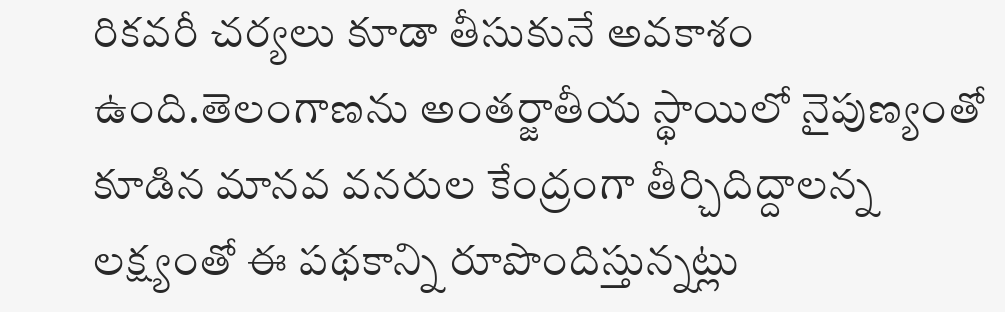రికవరీ చర్యలు కూడా తీసుకునే అవకాశం ఉంది.తెలంగాణను అంతర్జాతీయ స్థాయిలో నైపుణ్యంతో కూడిన మానవ వనరుల కేంద్రంగా తీర్చిదిద్దాలన్న లక్ష్యంతో ఈ పథకాన్ని రూపొందిస్తున్నట్లు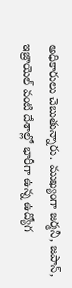అధికారులు చెబుతున్నారు. ముఖ్యంగా జర్మనీ, జపాన్, ఇజ్రాయెల్ వంటి దేశాల్లో భారీగా ఉన్న ఉద్యోగ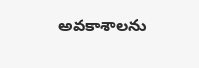అవకాశాలను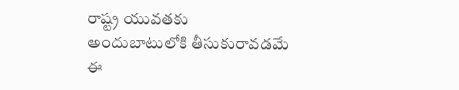రాష్ట్ర యువతకు అందుబాటులోకి తీసుకురావడమే ఈ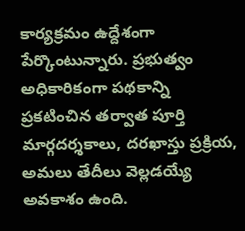కార్యక్రమం ఉద్దేశంగా పేర్కొంటున్నారు. ప్రభుత్వం అధికారికంగా పథకాన్ని ప్రకటించిన తర్వాత పూర్తి మార్గదర్శకాలు, దరఖాస్తు ప్రక్రియ, అమలు తేదీలు వెల్లడయ్యే అవకాశం ఉంది.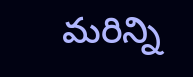మరిన్ని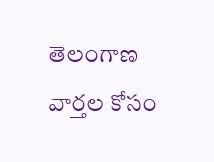తెలంగాణ వార్తల కోసం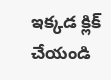ఇక్కడ క్లిక్ చేయండి